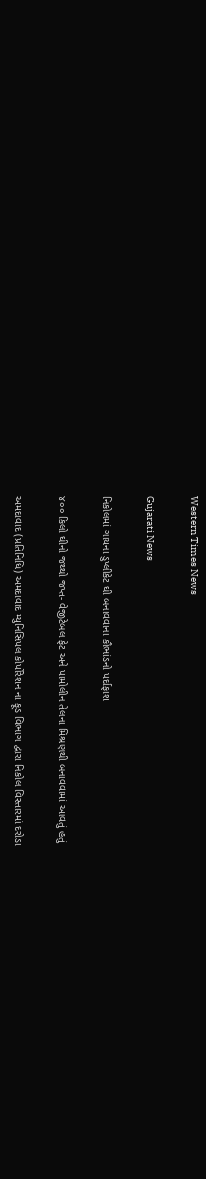Western Times News

Gujarati News

નિકોલમાં ગાયના ડુપ્લીકેટ ઘી બનાવવાના કૌભાંડનો પર્દાફાશ

૪૦૦ કિલો ઘીનો જથ્થો જપ્ત- વેજીટેબલ ફેટ અને પામોલીન તેલના મિશ્રણથી બનાવવામાં આવતું હતું

અમદાવાદ (પ્રતિનિધિ) અમદાવાદ મ્યુનિસિપલ કોર્પોરેશન ના ફૂડ વિભાગ દ્વારા નિકોલ વિસ્તારમાં દરોડા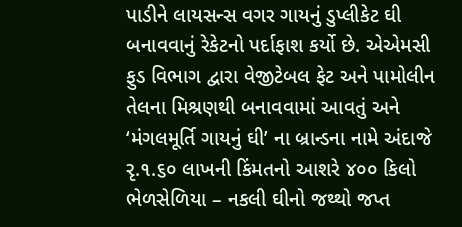પાડીને લાયસન્સ વગર ગાયનું ડુપ્લીકેટ ઘી બનાવવાનું રેકેટનો પર્દાફાશ કર્યો છે. એએમસી ફુડ વિભાગ દ્વારા વેજીટેબલ ફેટ અને પામોલીન તેલના મિશ્રણથી બનાવવામાં આવતું અને ‘મંગલમૂર્તિ ગાયનું ઘી’ ના બ્રાન્ડના નામે અંદાજે રૃ.૧.૬૦ લાખની કિંમતનો આશરે ૪૦૦ કિલો ભેળસેળિયા – નકલી ઘીનો જથ્થો જપ્ત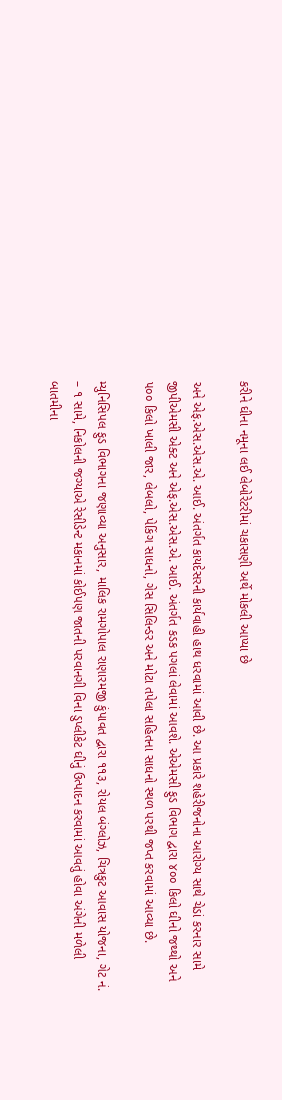કરીને ઘીના નમૂના લઈ લેબોરેટરીમાં ચકાસણી અર્થે મોકલી આપ્યા છે

અને એફ.એસ.એસ.એ. આઈ. અંતર્ગત કાયદેસરની કાર્યવાહી હાથ ધરવામાં આવી છે. આ પ્રકારે શહેરીજનોના આરોગ્ય સાથે ચેડાં કરનાર સામે જીપીએમસી એક્ટ અને એફ.એસ.એસ.એ. આઈ. અંતર્ગત કડક પગલાં લેવામાં આવશે. એએમસી ફુડ વિભાગ દ્વારા ૪૦૦ કિલો ઘીનો જથ્થો અને ૫૦૦ કિલો ખાલી જાર, લેબલો, પેકિંગ સાધનો, ગેસ સિલિન્ડર અને મોટા તપેલા સહિતના સાધનો સ્થળ પરથી જપ્ત કરવામાં આવ્યા છે.

મ્યુનિસિપલ ફુડ વિભાગના જણાવ્યા અનુસાર, માલિક રામગોપાલ રાણારમજી કુંપાવત દ્વારા ૧૧૩, રોયલ બંગ્લોઝ, ચિત્રકુટ આવાસ યોજના, ગેટ નં. – ૧ સામે, નિકોલની જગ્યાએ રેસીડેન્ટ મકાનમાં કોઈપણ જાતની પરવાનગી વિના ડુપ્લીકેટ ઘીનું ઉત્પાદન કરવામાં આવતું હોવા અંગેની મળેલી બાતમીના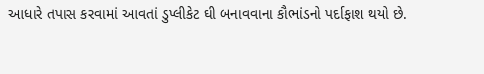આધારે તપાસ કરવામાં આવતાં ડુપ્લીકેટ ઘી બનાવવાના કૌભાંડનો પર્દાફાશ થયો છે.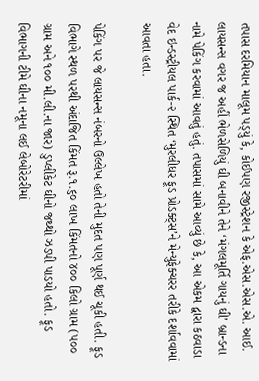તપાસ દરમિયાન માલૂમ પડ્‌યું કે, કોઈપણ રજીસ્ટ્રેશન કે એફ.એસ.એસ.એ. આઈ. લાયસન્સ વગર જ અહીં ભેળસેળિયું ઘી બનાવીને તેને ‘મંગલમૂર્તિ ગાયનું ઘી’ બ્રાન્ડના નામે પેકિંગ કરવામાં આવતું હતું. તપાસમાં સામે આવ્યું છે કે, આ એકમ દ્વારા કઠવાડા વેદ ઇન્ડસ્ટ્રીયલ પાર્ક-૨ સ્થિત ‘મુરલીધર ફૂડ પ્રોડક્ટ્‌સ’ને મેન્યુફેક્ચરર તરીકે દર્શાવવામાં આવતા હતા.

પેકિંગ પર જે લાયસન્સ નંબરનો ઉલ્લેખ હતો તેની મુદત પણ પૂર્ણ થઈ ચૂકી હતી. ફૂડ વિભાગે સ્થળ પરથી અંદાજિત કિંમત રૂ.૧.૬૦ લાખ કિંમતનો ૪૦૦ કિલો ગ્રામ (૫૦૦ ગ્રામ અને ૧૦૦ મી.લી.ના જાર) ડુપ્લીકેટ ઘીનો જથ્થો ઝડપી પાડયો હતો. ફૂડ વિભાગની ટીમે ઘીના નમૂના લઈ લેબોરેટરીમાં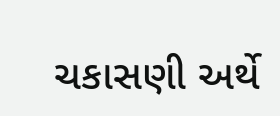ચકાસણી અર્થે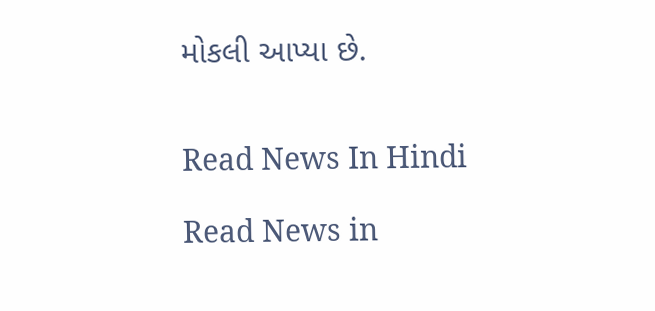મોકલી આપ્યા છે.


Read News In Hindi

Read News in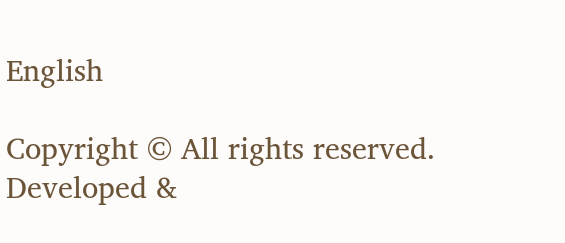English

Copyright © All rights reserved. Developed &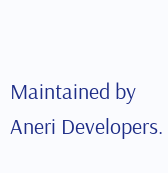Maintained by Aneri Developers.